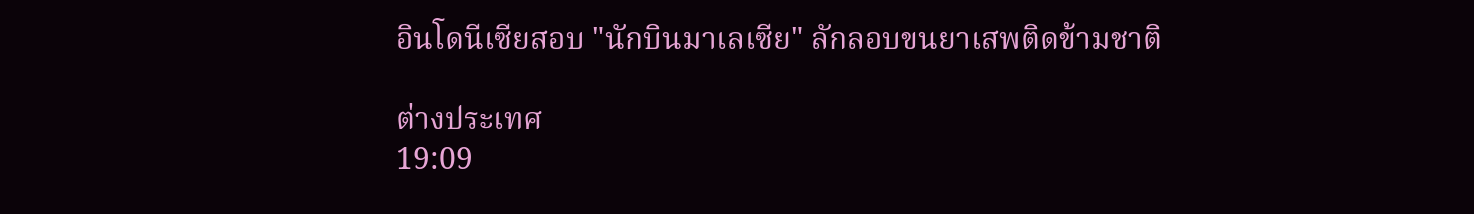อินโดนีเซียสอบ "นักบินมาเลเซีย" ลักลอบขนยาเสพติดข้ามชาติ

ต่างประเทศ
19:09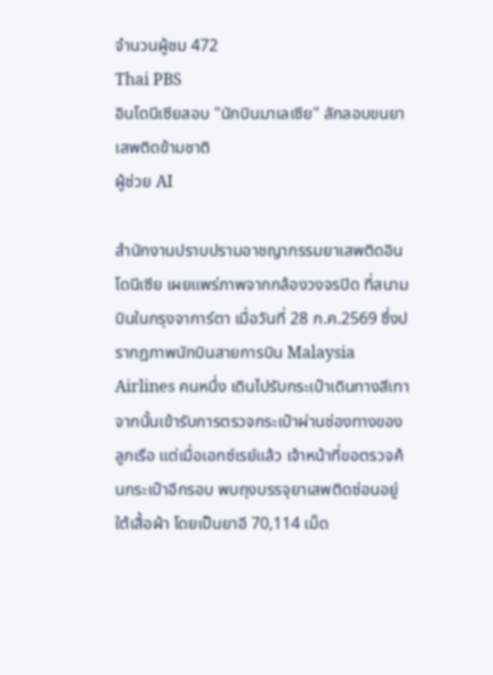จำนวนผู้ชม 472
Thai PBS
อินโดนีเซียสอบ "นักบินมาเลเซีย" ลักลอบขนยาเสพติดข้ามชาติ
ผู้ช่วย AI

สำนักงานปราบปรามอาชญากรรมยาเสพติดอินโดนีเซีย เผยแพร่ภาพจากกล้องวงจรปิด ที่สนามบินในกรุงจาการ์ตา เมื่อวันที่ 28 ก.ค.2569 ซึ่งปรากฏภาพนักบินสายการบิน Malaysia Airlines คนหนึ่ง เดินไปรับกระเป๋าเดินทางสีเทา จากนั้นเข้ารับการตรวจกระเป๋าผ่านช่องทางของลูกเรือ แต่เมื่อเอกซ์เรย์แล้ว เจ้าหน้าที่ขอตรวจค้นกระเป๋าอีกรอบ พบถุงบรรจุยาเสพติดซ่อนอยู่ใต้เสื้อผ้า โดยเป็นยาอี 70,114 เม็ด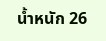น้ำหนัก 26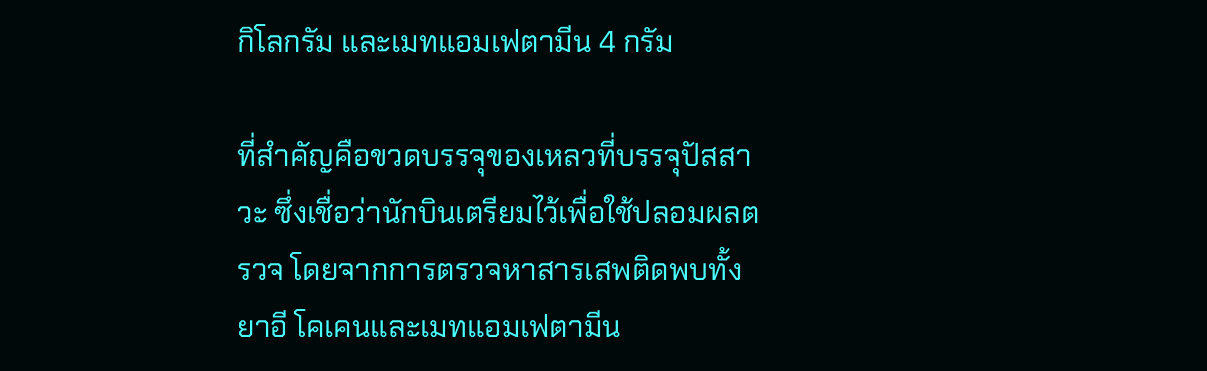กิโลกรัม และเมทแอมเฟตามีน 4 กรัม

ที่สำคัญคือขวดบรรจุของเหลวที่บรรจุปัสสาวะ ซึ่งเชื่อว่านักบินเตรียมไว้เพื่อใช้ปลอมผลตรวจ โดยจากการตรวจหาสารเสพติดพบทั้งยาอี โคเคนและเมทแอมเฟตามีน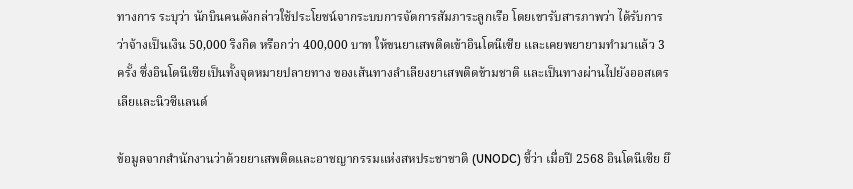ทางการ ระบุว่า นักบินคนดังกล่าวใช้ประโยชน์จากระบบการจัดการสัมภาระลูกเรือ โดยเขารับสารภาพว่า ได้รับการว่าจ้างเป็นเงิน 50,000 ริงกิต หรือกว่า 400,000 บาท ให้ขนยาเสพติดเข้าอินโดนีเซีย และเคยพยายามทำมาแล้ว 3 ครั้ง ซึ่งอินโดนีเซียเป็นทั้งจุดหมายปลายทาง ของเส้นทางลำเลียงยาเสพติดข้ามชาติ และเป็นทางผ่านไปยังออสเตรเลียและนิวซีแลนด์

ข้อมูลจากสำนักงานว่าด้วยยาเสพติดและอาชญากรรมแห่งสหประชาชาติ (UNODC) ชี้ว่า เมื่อปี 2568 อินโดนีเซีย ยึ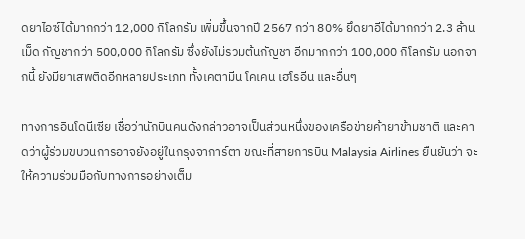ดยาไอซ์ได้มากกว่า 12,000 กิโลกรัม เพิ่มขึ้นจากปี 2567 กว่า 80% ยึดยาอีได้มากกว่า 2.3 ล้านเม็ด กัญชากว่า 500,000 กิโลกรัม ซึ่งยังไม่รวมต้นกัญชา อีกมากกว่า 100,000 กิโลกรัม นอกจากนี้ ยังมียาเสพติดอีกหลายประเภท ทั้งเคตามีน โคเคน เฮโรอีน และอื่นๆ

ทางการอินโดนีเซีย เชื่อว่านักบินคนดังกล่าวอาจเป็นส่วนหนึ่งของเครือข่ายค้ายาข้ามชาติ และคาดว่าผู้ร่วมขบวนการอาจยังอยู่ในกรุงจาการ์ตา ขณะที่สายการบิน Malaysia Airlines ยืนยันว่า จะให้ความร่วมมือกับทางการอย่างเต็ม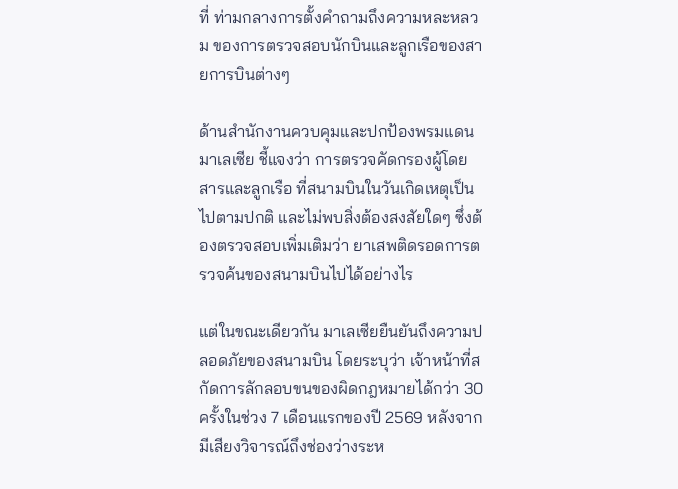ที่ ท่ามกลางการตั้งคำถามถึงความหละหลวม ของการตรวจสอบนักบินและลูกเรือของสายการบินต่างๆ

ด้านสำนักงานควบคุมและปกป้องพรมแดนมาเลเซีย ชี้แจงว่า การตรวจคัดกรองผู้โดยสารและลูกเรือ ที่สนามบินในวันเกิดเหตุเป็นไปตามปกติ และไม่พบสิ่งต้องสงสัยใดๆ ซึ่งต้องตรวจสอบเพิ่มเติมว่า ยาเสพติดรอดการตรวจค้นของสนามบินไปได้อย่างไร

แต่ในขณะเดียวกัน มาเลเซียยืนยันถึงความปลอดภัยของสนามบิน โดยระบุว่า เจ้าหน้าที่สกัดการลักลอบขนของผิดกฎหมายได้กว่า 30 ครั้งในช่วง 7 เดือนแรกของปี 2569 หลังจากมีเสียงวิจารณ์ถึงช่องว่างระห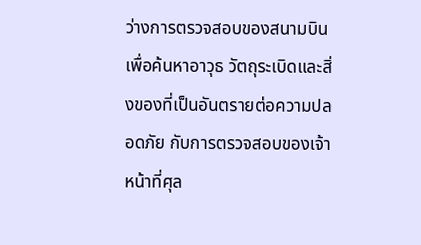ว่างการตรวจสอบของสนามบิน เพื่อค้นหาอาวุธ วัตถุระเบิดและสิ่งของที่เป็นอันตรายต่อความปลอดภัย กับการตรวจสอบของเจ้าหน้าที่ศุล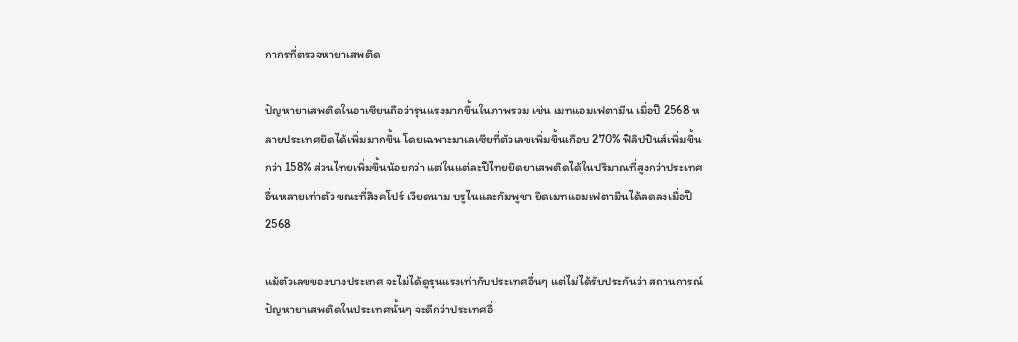กากรที่ตรวจหายาเสพติด

ปัญหายาเสพติดในอาเซียนถือว่ารุนแรงมากขึ้นในภาพรวม เช่น เมทแอมเฟตามีน เมื่อปี 2568 หลายประเทศยึดได้เพิ่มมากขึ้น โดยเฉพาะมาเลเซียที่ตัวเลขเพิ่มขึ้นเกือบ 270% ฟิลิปปินส์เพิ่มขึ้นกว่า 158% ส่วนไทยเพิ่มขึ้นน้อยกว่า แต่ในแต่ละปีไทยยึดยาเสพติดได้ในปริมาณที่สูงกว่าประเทศอื่นหลายเท่าตัว ขณะที่สิงคโปร์ เวียดนาม บรูไนและกัมพูชา ยึดเมทแอมเฟตามีนได้ลดลงเมื่อปี 2568

แม้ตัวเลขของบางประเทศ จะไม่ได้ดูรุนแรงเท่ากับประเทศอื่นๆ แต่ไม่ได้รับประกันว่า สถานการณ์ปัญหายาเสพติดในประเทศนั้นๆ จะดีกว่าประเทศอื่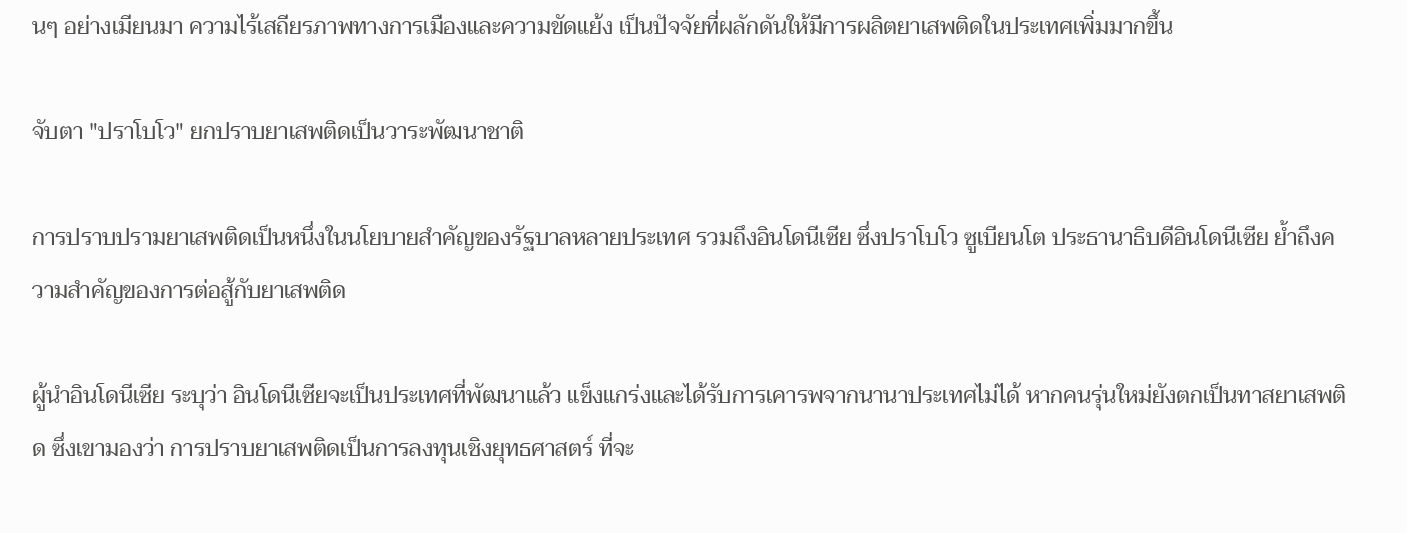นๆ อย่างเมียนมา ความไร้เสถียรภาพทางการเมืองและความขัดแย้ง เป็นปัจจัยที่ผลักดันให้มีการผลิตยาเสพติดในประเทศเพิ่มมากขึ้น

จับตา "ปราโบโว" ยกปราบยาเสพติดเป็นวาระพัฒนาชาติ

การปราบปรามยาเสพติดเป็นหนึ่งในนโยบายสำคัญของรัฐบาลหลายประเทศ รวมถึงอินโดนีเซีย ซึ่งปราโบโว ซูเบียนโต ประธานาธิบดีอินโดนีเซีย ย้ำถึงความสำคัญของการต่อสู้กับยาเสพติด

ผู้นำอินโดนีเซีย ระบุว่า อินโดนีเซียจะเป็นประเทศที่พัฒนาแล้ว แข็งแกร่งและได้รับการเคารพจากนานาประเทศไม่ได้ หากคนรุ่นใหม่ยังตกเป็นทาสยาเสพติด ซึ่งเขามองว่า การปราบยาเสพติดเป็นการลงทุนเชิงยุทธศาสตร์ ที่จะ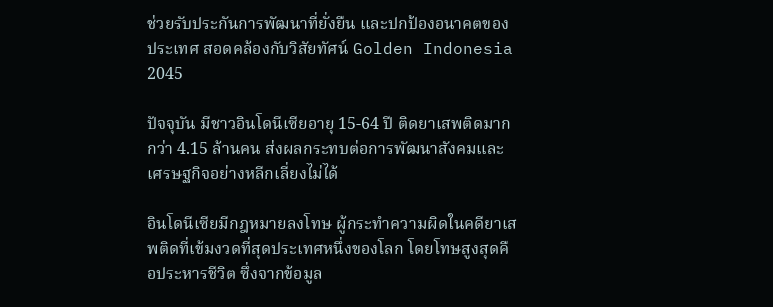ช่วยรับประกันการพัฒนาที่ยั่งยืน และปกป้องอนาคตของประเทศ สอดคล้องกับวิสัยทัศน์ Golden Indonesia 2045

ปัจจุบัน มีชาวอินโดนีเซียอายุ 15-64 ปี ติดยาเสพติดมากกว่า 4.15 ล้านคน ส่งผลกระทบต่อการพัฒนาสังคมและเศรษฐกิจอย่างหลีกเลี่ยงไม่ได้

อินโดนีเซียมีกฎหมายลงโทษ ผู้กระทำความผิดในคดียาเสพติดที่เข้มงวดที่สุดประเทศหนึ่งของโลก โดยโทษสูงสุดคือประหารชีวิต ซึ่งจากข้อมูล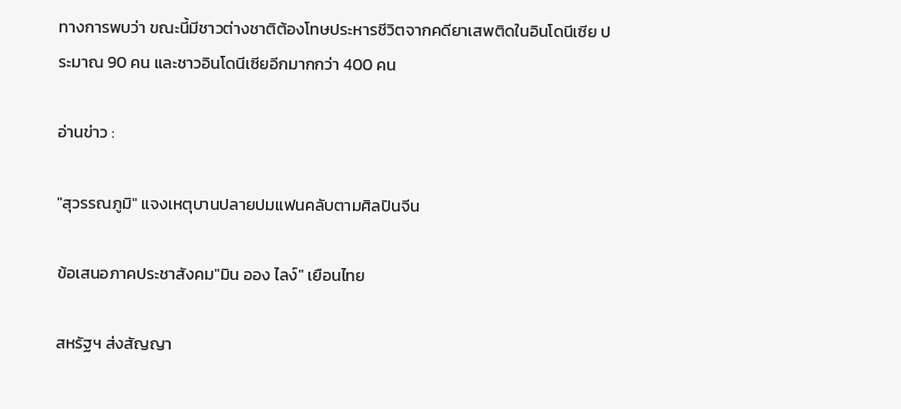ทางการพบว่า ขณะนี้มีชาวต่างชาติต้องโทษประหารชีวิตจากคดียาเสพติดในอินโดนีเซีย ประมาณ 90 คน และชาวอินโดนีเซียอีกมากกว่า 400 คน

อ่านข่าว :

"สุวรรณภูมิ" แจงเหตุบานปลายปมแฟนคลับตามศิลปินจีน

ข้อเสนอภาคประชาสังคม"มิน ออง ไลง์" เยือนไทย

สหรัฐฯ ส่งสัญญา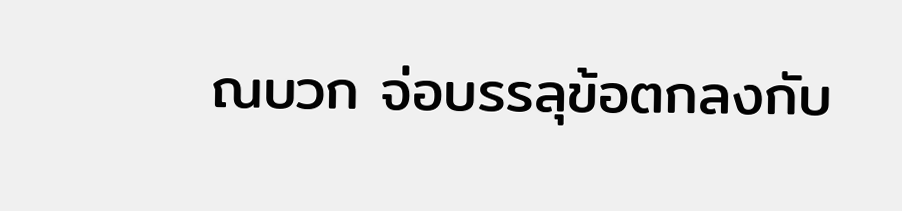ณบวก จ่อบรรลุข้อตกลงกับ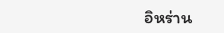อิหร่าน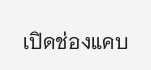เปิดช่องแคบ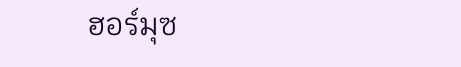ฮอร์มุซ